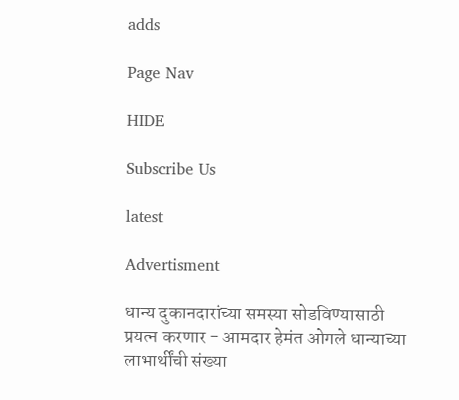adds

Page Nav

HIDE

Subscribe Us

latest

Advertisment

धान्य दुकानदारांच्या समस्या सोडविण्यासाठी प्रयत्न करणार - आमदार हेमंत ओगले धान्याच्या लाभार्थींची संख्या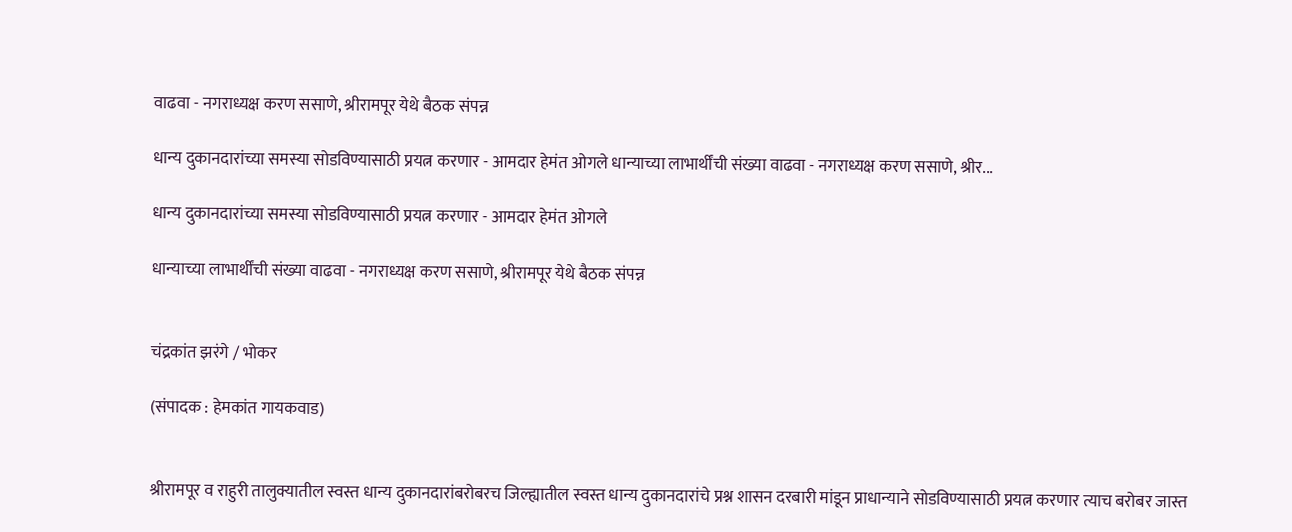वाढवा - नगराध्यक्ष करण ससाणे, श्रीरामपूर येथे बैठक संपन्न

धान्य दुकानदारांच्या समस्या सोडविण्यासाठी प्रयत्न करणार - आमदार हेमंत ओगले धान्याच्या लाभार्थींची संख्या वाढवा - नगराध्यक्ष करण ससाणे, श्रीर...

धान्य दुकानदारांच्या समस्या सोडविण्यासाठी प्रयत्न करणार - आमदार हेमंत ओगले

धान्याच्या लाभार्थींची संख्या वाढवा - नगराध्यक्ष करण ससाणे, श्रीरामपूर येथे बैठक संपन्न


चंद्रकांत झरंगे / भोकर

(संपादक : हेमकांत गायकवाड)


श्रीरामपूर व राहुरी तालुक्यातील स्वस्त धान्य दुकानदारांबरोबरच जिल्ह्यातील स्वस्त धान्य दुकानदारांचे प्रश्न शासन दरबारी मांडून प्राधान्याने सोडविण्यासाठी प्रयत्न करणार त्याच बरोबर जास्त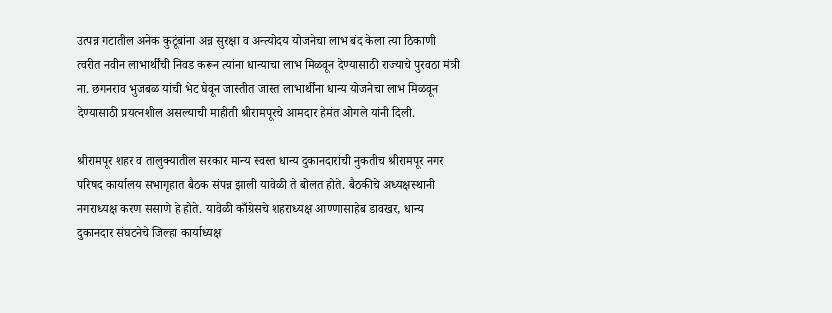उत्पन्न गटातील अनेक कुटूंबांना अन्न सुरक्षा व अन्त्योदय योजनेचा लाभ बंद केला त्या ठिकाणी त्वरीत नवीन लाभार्थींची निवड करून त्यांना धान्याचा लाभ मिळवून देण्यासाठी राज्याचे पुरवठा मंत्री ना. छगनराव भुजबळ यांची भेट घेवून जास्तीत जास्त लाभार्थींना धान्य योजनेचा लाभ मिळवून देण्यासाठी प्रयत्नशील असल्याची माहीती श्रीरामपूरचे आमदार हेमंत ओगले यांनी दिली.

श्रीरामपूर शहर व तालुक्यातील सरकार मान्य स्वस्त धान्य दुकानदारांची नुकतीच श्रीरामपूर नगर परिषद कार्यालय सभागृहात बैठक संपन्न झाली यावेळी ते बोलत होते. बैठकीचे अध्यक्षस्थानी नगराध्यक्ष करण ससाणे हे होते. यावेळी काँग्रेसचे शहराध्यक्ष आण्णासाहेब डावखर, धान्य दुकानदार संघटनेचे जिल्हा कार्याध्यक्ष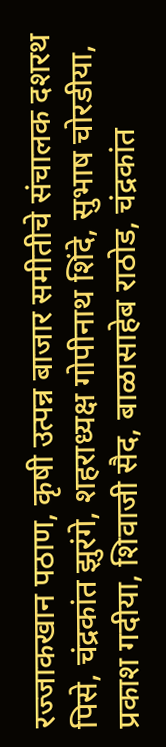रज्जाकखान पठाण, कृषी उत्पन्न बाजार समीतीचे संचालक दशरथ पिसे, चंद्रकांत झुरंगे, शहराध्यक्ष गोपीनाथ शिंदे, सुभाष चोरडीया, प्रकाश गदीया, शिवाजी सैद, बाळासाहेब राठोड, चंद्रकांत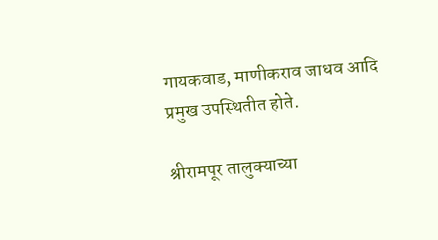गायकवाड, माणीकराव जाधव आदि प्रमुख उपस्थितीत होते.

श्रीरामपूर तालुक्याच्या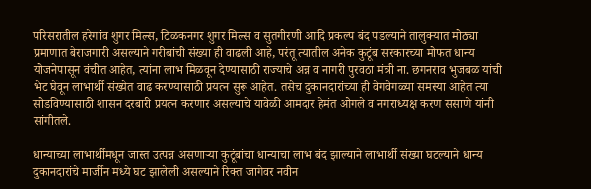परिसरातील हरेगांव शुगर मिल्स, टिळकनगर शुगर मिल्स व सुतगीरणी आदि प्रकल्प बंद पडल्याने तालुक्यात मोठ्या प्रमाणात बेराजगारी असल्याने गरीबांची संख्या ही वाढली आहे, परंतू त्यातील अनेक कुटूंब सरकारच्या मोफत धान्य योजनेपासून वंचीत आहेत, त्यांना लाभ मिळवून देण्यासाठी राज्याचे अन्न व नागरी पुरवठा मंत्री ना. छगनराव भुजबळ यांची भेट घेवून लाभार्थी संख्येत वाढ करण्यासाठी प्रयत्न सुरू आहेत. तसेच दुकानदारांच्या ही वेगवेगळ्या समस्या आहेत त्या सोडविण्यासाठी शासन दरबारी प्रयत्न करणार असल्याचे यावेळी आमदार हेमंत ओगले व नगराध्यक्ष करण ससाणे यांनी सांगीतले.

धान्याच्या लाभार्थीमधून जास्त उत्पन्न असणार्‍या कुटूंबांचा धान्याचा लाभ बंद झाल्याने लाभार्थी संख्या घटल्याने धान्य दुकानदारांचे मार्जीन मध्ये घट झालेली असल्याने रिक्त जागेवर नवीन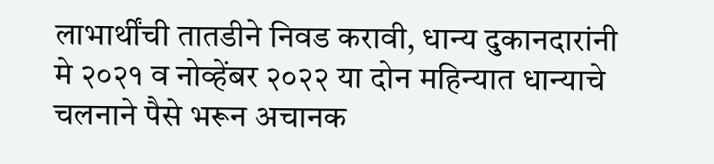लाभार्थींची तातडीने निवड करावी, धान्य दुकानदारांनी मे २०२१ व नोव्हेंबर २०२२ या दोन महिन्यात धान्याचे चलनाने पैसे भरून अचानक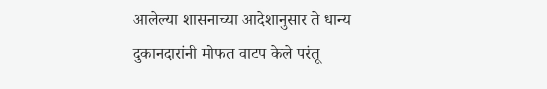आलेल्या शासनाच्या आदेशानुसार ते धान्य दुकानदारांनी मोफत वाटप केले परंतू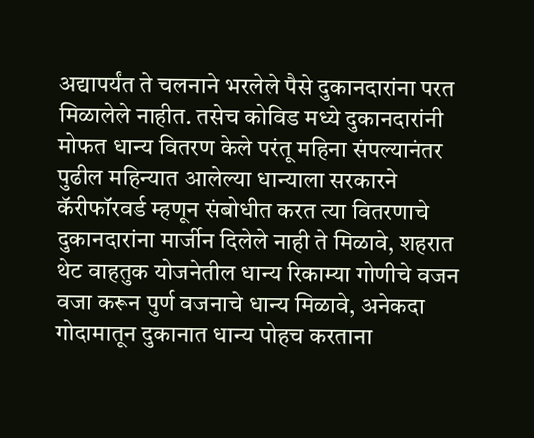अद्यापर्यंत ते चलनाने भरलेले पैसे दुकानदारांना परत मिळालेले नाहीत. तसेच कोविड मध्ये दुकानदारांनी मोफत धान्य वितरण केले परंतू महिना संपल्यानंतर पुढील महिन्यात आलेल्या धान्याला सरकारने कॅरीफॉरवर्ड म्हणून संबोधीत करत त्या वितरणाचे दुकानदारांना मार्जीन दिलेले नाही ते मिळावे, शहरात थेट वाहतुक योजनेतील धान्य रिकाम्या गोणीचे वजन वजा करून पुर्ण वजनाचे धान्य मिळावे, अनेकदा गोदामातून दुकानात धान्य पोहच करताना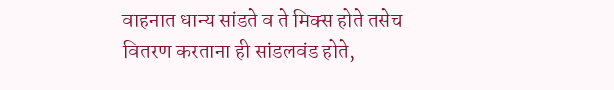वाहनात धान्य सांडते व ते मिक्स होते तसेच वितरण करताना ही सांडलवंड होते,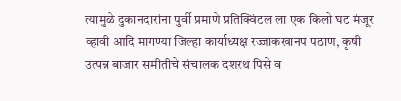त्यामुळे दुकानदारांना पुर्वी प्रमाणे प्रतिक्विंटल ला एक किलो घट मंजूर व्हावी आदि मागण्या जिल्हा कार्याध्यक्ष रज्जाकखानप पठाण, कृषी उत्पन्न बाजार समीतीचे संचालक दशरथ पिसे व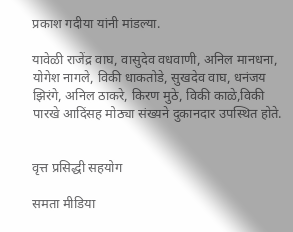प्रकाश गदीया यांनी मांडल्या.

यावेळी राजेंद्र वाघ, वासुदेव वधवाणी, अनिल मानधना, योगेश नागले, विकी धाकतोडे, सुखदेव वाघ, धनंजय झिरंगे, अनिल ठाकरे, किरण मुठे, विकी काळे,विकी पारखे आदिंसह मोठ्या संख्यने दुकानदार उपस्थित होते.


वृत्त प्रसिद्धी सहयोग

समता मीडिया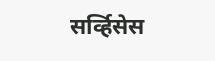सर्व्हिसेस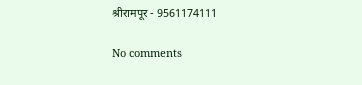श्रीरामपूर - 9561174111

No comments